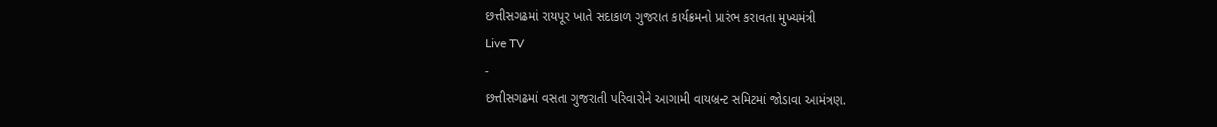છત્તીસગઢમાં રાયપૂર ખાતે સદાકાળ ગુજરાત કાર્યક્રમનો પ્રારંભ કરાવતા મુખ્યમંત્રી
Live TV
-
છત્તીસગઢમાં વસતા ગુજરાતી પરિવારોને આગામી વાયબ્રન્ટ સમિટમાં જોડાવા આમંત્રણ.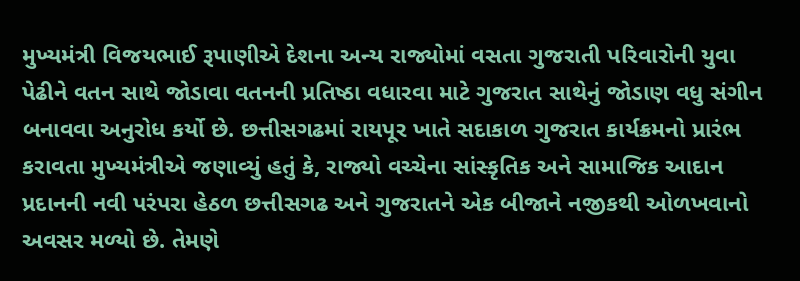મુખ્યમંત્રી વિજયભાઈ રૂપાણીએ દેશના અન્ય રાજ્યોમાં વસતા ગુજરાતી પરિવારોની યુવા પેઢીને વતન સાથે જોડાવા વતનની પ્રતિષ્ઠા વધારવા માટે ગુજરાત સાથેનું જોડાણ વધુ સંગીન બનાવવા અનુરોધ કર્યો છે. છત્તીસગઢમાં રાયપૂર ખાતે સદાકાળ ગુજરાત કાર્યક્રમનો પ્રારંભ કરાવતા મુખ્યમંત્રીએ જણાવ્યું હતું કે, રાજ્યો વચ્ચેના સાંસ્કૃતિક અને સામાજિક આદાન પ્રદાનની નવી પરંપરા હેઠળ છત્તીસગઢ અને ગુજરાતને એક બીજાને નજીકથી ઓળખવાનો અવસર મળ્યો છે. તેમણે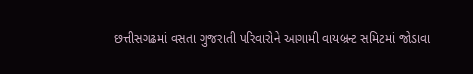છત્તીસગઢમાં વસતા ગુજરાતી પરિવારોને આગામી વાયબ્રન્ટ સમિટમાં જોડાવા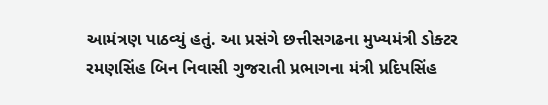આમંત્રણ પાઠવ્યું હતું. આ પ્રસંગે છત્તીસગઢના મુખ્યમંત્રી ડોક્ટર રમણસિંહ બિન નિવાસી ગુજરાતી પ્રભાગના મંત્રી પ્રદિપસિંહ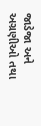જાડેજા અને અગ્રણીઓ તથા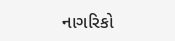નાગરિકો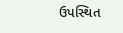ઉપસ્થિત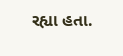રહ્યા હતા.